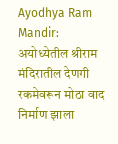Ayodhya Ram Mandir: अयोध्येतील श्रीराम मंदिरातील देणगी रकमेवरून मोठा वाद निर्माण झाला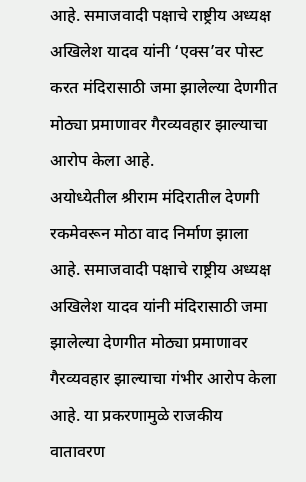आहे. समाजवादी पक्षाचे राष्ट्रीय अध्यक्ष अखिलेश यादव यांनी ‘एक्स’वर पोस्ट करत मंदिरासाठी जमा झालेल्या देणगीत मोठ्या प्रमाणावर गैरव्यवहार झाल्याचा आरोप केला आहे.
अयोध्येतील श्रीराम मंदिरातील देणगी रकमेवरून मोठा वाद निर्माण झाला आहे. समाजवादी पक्षाचे राष्ट्रीय अध्यक्ष अखिलेश यादव यांनी मंदिरासाठी जमा झालेल्या देणगीत मोठ्या प्रमाणावर गैरव्यवहार झाल्याचा गंभीर आरोप केला आहे. या प्रकरणामुळे राजकीय वातावरण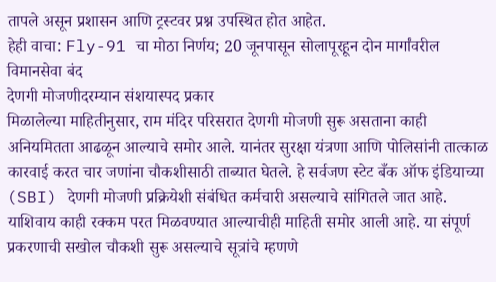तापले असून प्रशासन आणि ट्रस्टवर प्रश्न उपस्थित होत आहेत.
हेही वाचा: Fly-91 चा मोठा निर्णय; 20 जूनपासून सोलापूरहून दोन मार्गांवरील विमानसेवा बंद
देणगी मोजणीदरम्यान संशयास्पद प्रकार
मिळालेल्या माहितीनुसार, राम मंदिर परिसरात देणगी मोजणी सुरू असताना काही अनियमितता आढळून आल्याचे समोर आले. यानंतर सुरक्षा यंत्रणा आणि पोलिसांनी तात्काळ कारवाई करत चार जणांना चौकशीसाठी ताब्यात घेतले. हे सर्वजण स्टेट बँक ऑफ इंडियाच्या (SBI) देणगी मोजणी प्रक्रियेशी संबंधित कर्मचारी असल्याचे सांगितले जात आहे.
याशिवाय काही रक्कम परत मिळवण्यात आल्याचीही माहिती समोर आली आहे. या संपूर्ण प्रकरणाची सखोल चौकशी सुरू असल्याचे सूत्रांचे म्हणणे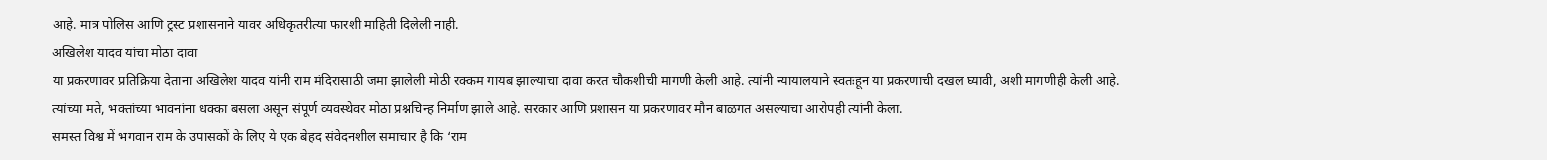आहे. मात्र पोलिस आणि ट्रस्ट प्रशासनाने यावर अधिकृतरीत्या फारशी माहिती दिलेली नाही.
अखिलेश यादव यांचा मोठा दावा
या प्रकरणावर प्रतिक्रिया देताना अखिलेश यादव यांनी राम मंदिरासाठी जमा झालेली मोठी रक्कम गायब झाल्याचा दावा करत चौकशीची मागणी केली आहे. त्यांनी न्यायालयाने स्वतःहून या प्रकरणाची दखल घ्यावी, अशी मागणीही केली आहे.
त्यांच्या मते, भक्तांच्या भावनांना धक्का बसला असून संपूर्ण व्यवस्थेवर मोठा प्रश्नचिन्ह निर्माण झाले आहे. सरकार आणि प्रशासन या प्रकरणावर मौन बाळगत असल्याचा आरोपही त्यांनी केला.
समस्त विश्व में भगवान राम के उपासकों के लिए ये एक बेहद संवेदनशील समाचार है कि ‘राम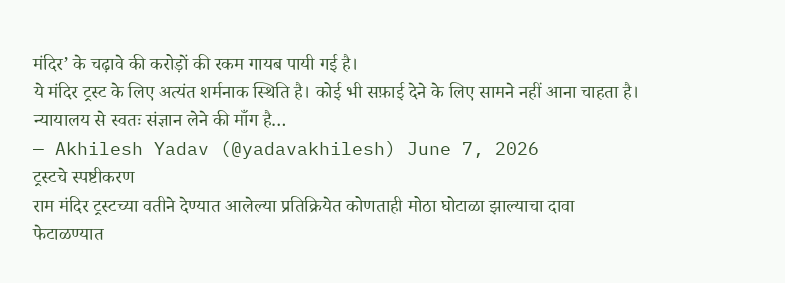मंदिर’ के चढ़ावे की करोड़ों की रकम गायब पायी गई है।
ये मंदिर ट्रस्ट के लिए अत्यंत शर्मनाक स्थिति है। कोई भी सफ़ाई देने के लिए सामने नहीं आना चाहता है।
न्यायालय से स्वतः संज्ञान लेने की माँग है…
— Akhilesh Yadav (@yadavakhilesh) June 7, 2026
ट्रस्टचे स्पष्टीकरण
राम मंदिर ट्रस्टच्या वतीने देण्यात आलेल्या प्रतिक्रियेत कोणताही मोठा घोटाळा झाल्याचा दावा फेटाळण्यात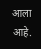आला आहे.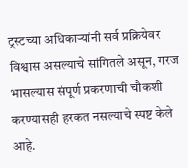ट्रस्टच्या अधिकाऱ्यांनी सर्व प्रक्रियेवर विश्वास असल्याचे सांगितले असून, गरज भासल्यास संपूर्ण प्रकरणाची चौकशी करण्यासही हरकत नसल्याचे स्पष्ट केले आहे.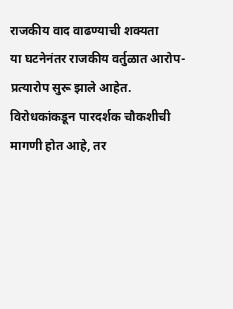राजकीय वाद वाढण्याची शक्यता
या घटनेनंतर राजकीय वर्तुळात आरोप-प्रत्यारोप सुरू झाले आहेत. विरोधकांकडून पारदर्शक चौकशीची मागणी होत आहे, तर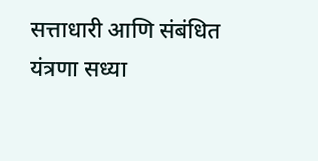सत्ताधारी आणि संबंधित यंत्रणा सध्या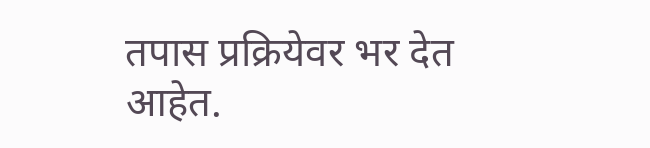तपास प्रक्रियेवर भर देत आहेत.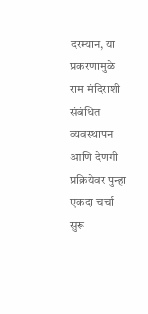दरम्यान, या प्रकरणामुळे राम मंदिराशी संबंधित व्यवस्थापन आणि देणगी प्रक्रियेवर पुन्हा एकदा चर्चा सुरू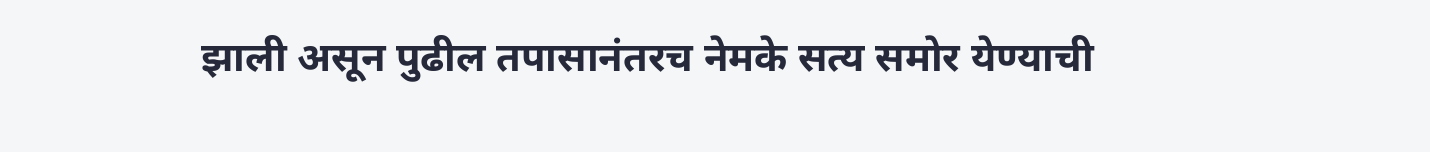झाली असून पुढील तपासानंतरच नेमके सत्य समोर येण्याची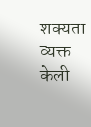शक्यता व्यक्त केली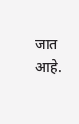जात आहे.